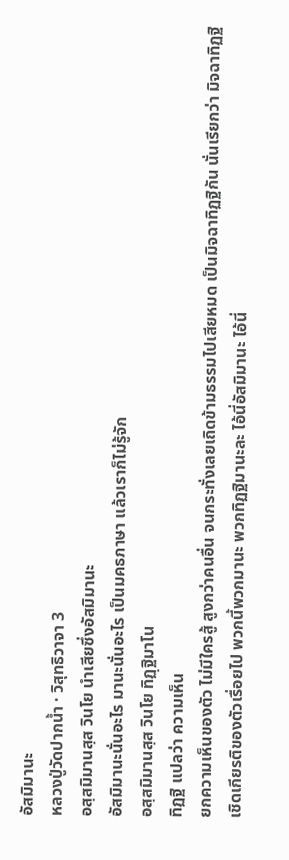อัสมิมานะ
หลวงปู่วัดปากน้ำ · วิสุทธิวาจา 3
อสฺสมิมานสฺส วินโย นําเสียซึ่งอัสมิมานะ
อัสมิมานะนั่นอะไร มานะนั่นอะไร เป็นมคธภาษา แล้วเราก็ไม่รู้จัก
อสฺสมิมานสฺส วินโย ทิฏฺฐิมาโน
ทิฏฐิ แปลว่า ความเห็น
ยกความเห็นของตัว ไม่มีใครสู้ สูงกว่าคนอื่น จนกระทั่งเลยเถิดข้ามธรรมไปเสียหมด เป็นมิจฉาทิฏฐิกัน นั่นเรียกว่า มิจฉาทิฏฐิ
เชิดเกียรติของตัวเรื่อยไป พวกนี้พวกมานะ พวกทิฏฐิมานะละ ไอ้นี่อัสมิมานะ ไอ้นี่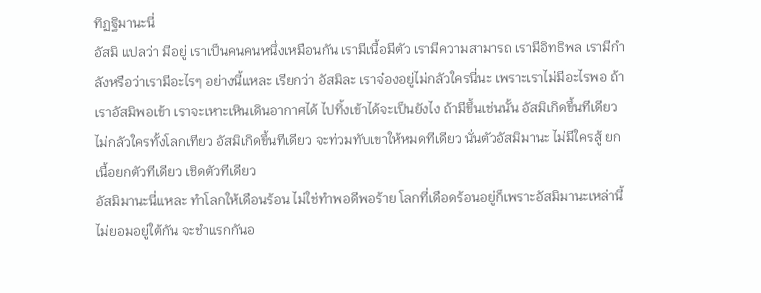ทิฏฐิมานะนี่
อัสมิ แปลว่า มีอยู่ เราเป็นคนคนหนึ่งเหมือนกัน เรามีเนื้อมีตัว เรามีความสามารถ เรามีอิทธิพล เรามีกําลังหรือว่าเรามีอะไรๆ อย่างนี้แหละ เรียกว่า อัสมิละ เราจ๋องอยู่ไม่กลัวใครนี่นะ เพราะเราไม่มีอะไรพอ ถ้าเราอัสมิพอเข้า เราจะเหาะเหินเดินอากาศได้ ไปทิ้งเข้าได้จะเป็นยังไง ถ้ามีขึ้นเช่นนั้น อัสมิเกิดขึ้นทีเดียว ไม่กลัวใครทั้งโลกเทียว อัสมิเกิดขึ้นทีเดียว จะท่วมทับเขาให้หมดทีเดียว นั่นตัวอัสมิมานะ ไม่มีใครสู้ ยกเนื้อยกตัวทีเดียว เชิดตัวทีเดียว
อัสมิมานะนี่แหละ ทําโลกให้เดือนร้อน ไม่ใช่ทําพอดีพอร้าย โลกที่เดือดร้อนอยู่ก็เพราะอัสมิมานะเหล่านี้ ไม่ยอมอยู่ใต้กัน จะชําแรกกันอ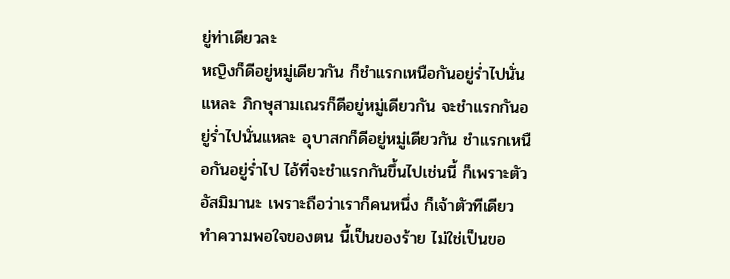ยู่ท่าเดียวละ
หญิงก็ดีอยู่หมู่เดียวกัน ก็ชําแรกเหนือกันอยู่ร่ำไปนั่นแหละ ภิกษุสามเณรก็ดีอยู่หมู่เดียวกัน จะชําแรกกันอยู่ร่ำไปนั่นแหละ อุบาสกก็ดีอยู่หมู่เดียวกัน ชําแรกเหนือกันอยู่ร่ำไป ไอ้ที่จะชําแรกกันขึ้นไปเช่นนี้ ก็เพราะตัวอัสมิมานะ เพราะถือว่าเราก็คนหนึ่ง ก็เจ้าตัวทีเดียว ทําความพอใจของตน นี้เป็นของร้าย ไม่ใช่เป็นขอ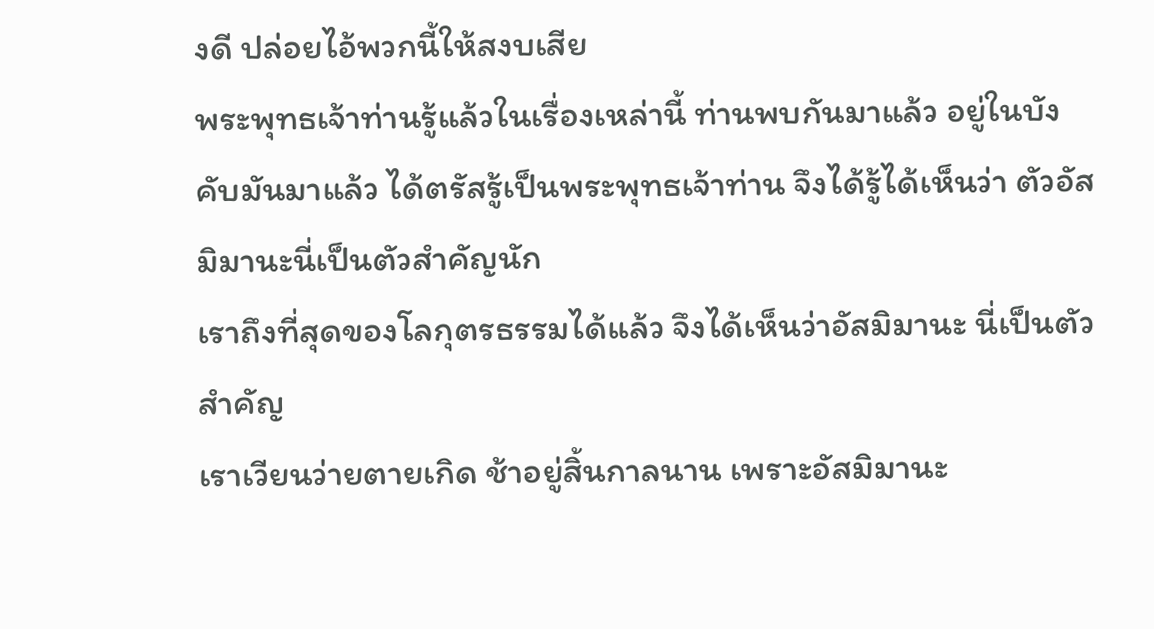งดี ปล่อยไอ้พวกนี้ให้สงบเสีย
พระพุทธเจ้าท่านรู้แล้วในเรื่องเหล่านี้ ท่านพบกันมาแล้ว อยู่ในบังคับมันมาแล้ว ได้ตรัสรู้เป็นพระพุทธเจ้าท่าน จึงได้รู้ได้เห็นว่า ตัวอัสมิมานะนี่เป็นตัวสําคัญนัก
เราถึงที่สุดของโลกุตรธรรมได้แล้ว จึงได้เห็นว่าอัสมิมานะ นี่เป็นตัวสําคัญ
เราเวียนว่ายตายเกิด ช้าอยู่สิ้นกาลนาน เพราะอัสมิมานะ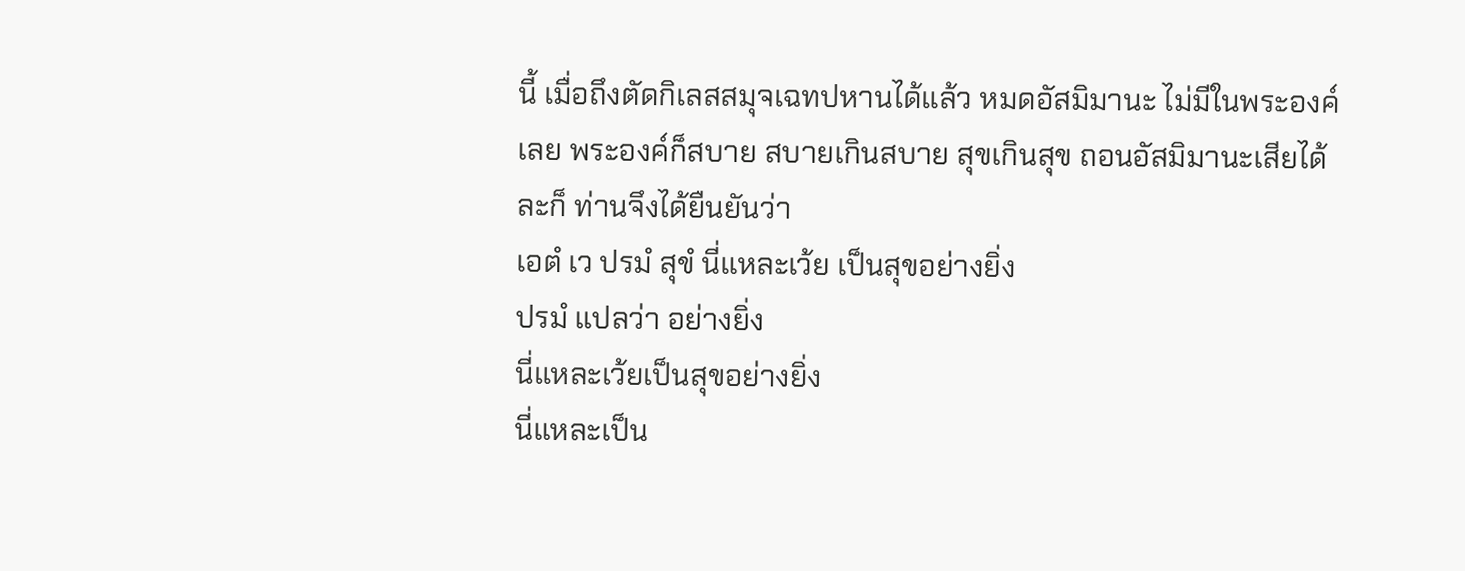นี้ เมื่อถึงตัดกิเลสสมุจเฉทปหานได้แล้ว หมดอัสมิมานะ ไม่มีในพระองค์เลย พระองค์ก็สบาย สบายเกินสบาย สุขเกินสุข ถอนอัสมิมานะเสียได้ละก็ ท่านจึงได้ยืนยันว่า
เอตํ เว ปรมํ สุขํ นี่แหละเว้ย เป็นสุขอย่างยิ่ง
ปรมํ แปลว่า อย่างยิ่ง
นี่แหละเว้ยเป็นสุขอย่างยิ่ง
นี่แหละเป็น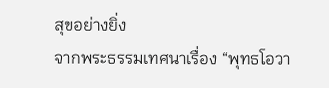สุขอย่างยิ่ง
จากพระธรรมเทศนาเรื่อง “พุทธโอวา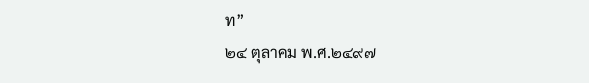ท”
๒๔ ตุลาคม พ.ศ.๒๔๙๗